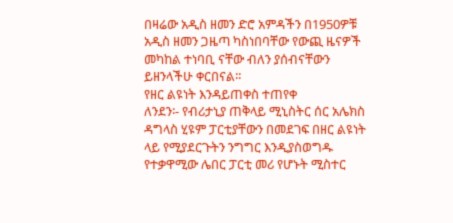በዛሬው አዲስ ዘመን ድሮ አምዳችን በ1950ዎቹ አዲስ ዘመን ጋዜጣ ካስነበባቸው የውጪ ዜናዎች መካከል ተነባቢ ናቸው ብለን ያሰብናቸውን ይዘንላችሁ ቀርበናል፡፡
የዘር ልዩነት እንዳይጠቀስ ተጠየቀ
ለንደን፡- የብሪታኒያ ጠቅላይ ሚኒስትር ሰር አሌክስ ዳግላስ ሂዩም ፓርቲያቸውን በመደገፍ በዘር ልዩነት ላይ የሚያደርጉትን ንግግር እንዲያስወግዱ የተቃዋሚው ሌበር ፓርቲ መሪ የሆኑት ሚስተር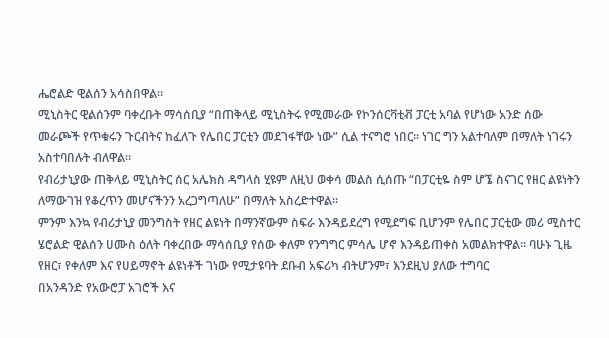ሔሮልድ ዊልሰን አሳስበዋል፡፡
ሚኒስትር ዊልሰንም ባቀረቡት ማሳሰቢያ “በጠቅላይ ሚኒስትሩ የሚመራው የኮንሰርቫቲቭ ፓርቲ አባል የሆነው አንድ ሰው መራጮች የጥቁሩን ጉርብትና ከፈለጉ የሌበር ፓርቲን መደገፋቸው ነው” ሲል ተናግሮ ነበር፡፡ ነገር ግን አልተባለም በማለት ነገሩን አስተባበሉት ብለዋል፡፡
የብሪታኒያው ጠቅላይ ሚኒስትር ሰር አሌክስ ዳግላስ ሂዩም ለዚህ ወቀሳ መልስ ሲሰጡ “በፓርቲዬ ስም ሆኜ ስናገር የዘር ልዩነትን ለማውገዝ የቆረጥን መሆናችንን አረጋግጣለሁ” በማለት አስረድተዋል፡፡
ምንም እንኳ የብሪታኒያ መንግስት የዘር ልዩነት በማንኛውም ስፍራ እንዳይደረግ የሚደግፍ ቢሆንም የሌበር ፓርቲው መሪ ሚስተር ሄሮልድ ዊልሰን ሀሙስ ዕለት ባቀረበው ማሳሰቢያ የሰው ቀለም የንግግር ምሳሌ ሆኖ እንዳይጠቀስ አመልክተዋል፡፡ ባሁኑ ጊዜ የዘር፣ የቀለም እና የሀይማኖት ልዩነቶች ገነው የሚታዩባት ደቡብ አፍሪካ ብትሆንም፣ እንደዚህ ያለው ተግባር
በአንዳንድ የአውሮፓ አገሮች እና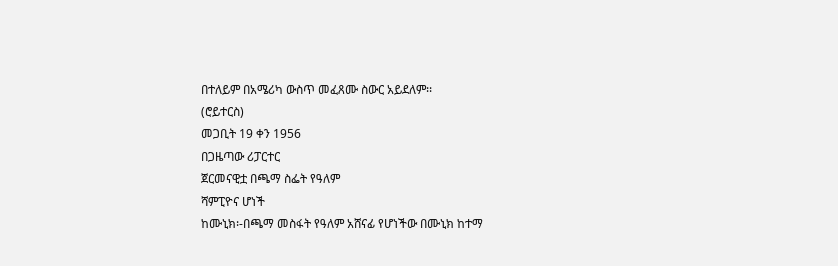በተለይም በአሜሪካ ውስጥ መፈጸሙ ስውር አይደለም፡፡
(ሮይተርስ)
መጋቢት 19 ቀን 1956
በጋዜጣው ሪፓርተር
ጀርመናዊቷ በጫማ ስፌት የዓለም
ሻምፒዮና ሆነች
ከሙኒክ፡-በጫማ መስፋት የዓለም አሸናፊ የሆነችው በሙኒክ ከተማ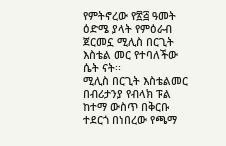የምትኖረው የ፳፭ ዓመት ዕድሜ ያላት የምዕራብ ጀርመኗ ሚሊስ በርጊት እስቴል መር የተባለችው ሴት ናት፡፡
ሚሊስ በርጊት እስቴልመር በብሪታንያ የብላክ ፑል ከተማ ውስጥ በቅርቡ ተደርጎ በነበረው የጫማ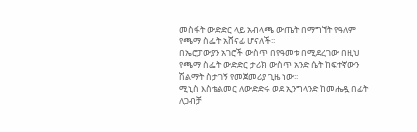መስፋት ውድድር ላይ አብላጫ ውጤት በማግኘት የዓለም የጫማ ስፌት አሸናፊ ሆናለች፡፡
በኤሮፓውያን አገሮች ውስጥ በየዓመቱ በሚደረገው በዚህ የጫማ ስፌት ውድድር ታሪክ ውስጥ አንድ ሴት ከፍተኛውን ሽልማት ስታገኝ የመጀመሪያ ጊዜ ነው፡፡
ሚኒስ እስቴልመር ለውድድሩ ወደ ኢንግላንድ ከመሔዷ በፊት ለጋብቻ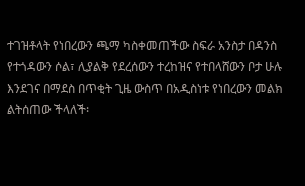ተገዝቶላት የነበረውን ጫማ ካስቀመጠችው ስፍራ አንስታ በዳንስ የተጎዳውን ሶል፣ ሊያልቅ የደረሰውን ተረከዝና የተበላሸውን ቦታ ሁሉ እንደገና በማደስ በጥቂት ጊዜ ውስጥ በአዲስነቱ የነበረውን መልክ ልትሰጠው ችላለች፡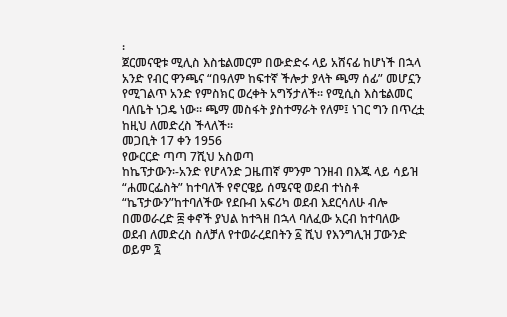፡
ጀርመናዊቱ ሚሊስ እስቴልመርም በውድድሩ ላይ አሸናፊ ከሆነች በኋላ አንድ የብር ዋንጫና “በዓለም ከፍተኛ ችሎታ ያላት ጫማ ሰፊ” መሆኗን የሚገልጥ አንድ የምስክር ወረቀት አግኝታለች፡፡ የሚሲስ እስቴልመር ባለቤት ነጋዴ ነው፡፡ ጫማ መስፋት ያስተማራት የለም፤ ነገር ግን በጥረቷ ከዚህ ለመድረስ ችላለች፡፡
መጋቢት 17 ቀን 1956
የውርርድ ጣጣ 7ሺህ አስወጣ
ከኬፕታውን፡-አንድ የሆላንድ ጋዜጠኛ ምንም ገንዘብ በእጁ ላይ ሳይዝ “ሐመርፌስት” ከተባለች የኖርዌይ ሰሜናዊ ወደብ ተነስቶ “ኬፕታውን”ከተባለችው የደቡብ አፍሪካ ወደብ እደርሳለሁ ብሎ በመወራረድ ፰ ቀኖች ያህል ከተጓዘ በኋላ ባለፈው አርብ ከተባለው ወደብ ለመድረስ ስለቻለ የተወራረደበትን ፩ ሺህ የእንግሊዝ ፓውንድ ወይም ፯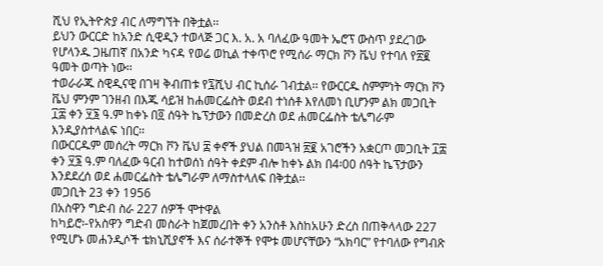ሺህ የኢትዮጵያ ብር ለማግኘት በቅቷል፡፡
ይህን ውርርድ ከአንድ ሲዊዲን ተወላጅ ጋር እ. አ. አ ባለፈው ዓመት ኤሮፕ ውስጥ ያደረገው የሆላንዱ ጋዜጠኛ በአንድ ካናዳ የወሬ ወኪል ተቀጥሮ የሚሰራ ማርክ ቮን ቬህ የተባለ የ፳፪ ዓመት ወጣት ነው፡፡
ተወራራጁ ስዊዲናዊ በገዛ ቅብጠቱ የ፯ሺህ ብር ኪሰራ ገብቷል፡፡ የውርርዱ ስምምነት ማርክ ቮን ቬህ ምንም ገንዘብ በእጁ ሳይዝ ከሐመርፌስት ወደብ ተነሰቶ እየለመነ ቢሆንም ልክ መጋቢት ፲፰ ቀን ፶፮ ዓ.ም ከቀኑ በ፬ ሰዓት ኬፕታውን በመድረስ ወደ ሐመርፌስት ቴሌግራም እንዲያስተላልፍ ነበር፡፡
በውርርዱም መሰረት ማርክ ቮን ቬህ ፰ ቀኖች ያህል በመጓዝ ፳፪ አገሮችን አቋርጦ መጋቢት ፲፰ ቀን ፶፮ ዓ.ም ባለፈው ዓርብ ከተወሰነ ሰዓት ቀደም ብሎ ከቀኑ ልክ በ4፡00 ሰዓት ኬፕታውን እንደደረሰ ወደ ሐመርፌስት ቴሌግራም ለማስተላለፍ በቅቷል፡፡
መጋቢት 23 ቀን 1956
በአስዋን ግድብ ስራ 227 ሰዎች ሞተዋል
ከካይሮ፡-የአስዋን ግድብ መስራት ከጀመረበት ቀን አንስቶ እስከአሁን ድረስ በጠቅላላው 227 የሚሆኑ መሐንዲሶች ቴክኒሺያኖች እና ሰራተኞች የሞቱ መሆናቸውን “አክባር” የተባለው የግብጽ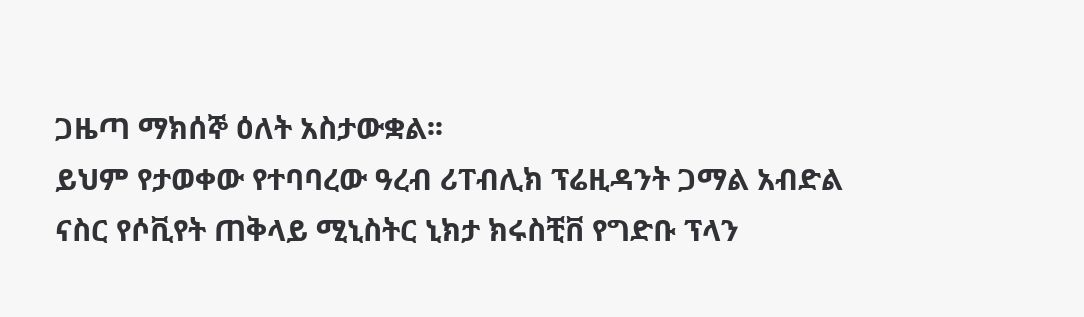ጋዜጣ ማክሰኞ ዕለት አስታውቋል፡፡
ይህም የታወቀው የተባባረው ዓረብ ሪፐብሊክ ፕሬዚዳንት ጋማል አብድል ናስር የሶቪየት ጠቅላይ ሚኒስትር ኒክታ ክሩስቺቨ የግድቡ ፕላን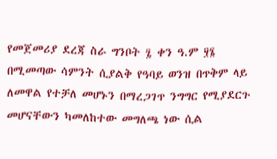የመጀመሪያ ደረጃ ስራ ግንቦት ፯ ቀን ዓ.ም ፶፮ በሚመጣው ሳምንት ሲያልቅ የዓባይ ወንዝ በጥቅም ላይ ለመዋል የተቻለ መሆኑን በማረጋገጥ ንግግር የሚያደርጉ መሆናቸውን ካመለከተው መግለጫ ነው ሲል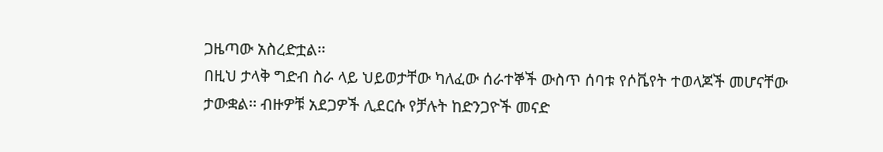ጋዜጣው አስረድቷል፡፡
በዚህ ታላቅ ግድብ ስራ ላይ ህይወታቸው ካለፈው ሰራተኞች ውስጥ ሰባቱ የሶቬየት ተወላጆች መሆናቸው ታውቋል፡፡ ብዙዎቹ አደጋዎች ሊደርሱ የቻሉት ከድንጋዮች መናድ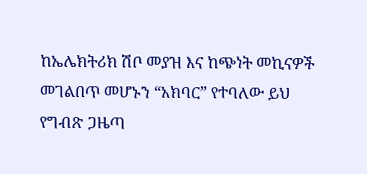ከኤሌክትሪክ ሽቦ መያዝ እና ከጭነት መኪናዎች መገልበጥ መሆኑን “አክባር” የተባለው ይህ የግብጽ ጋዜጣ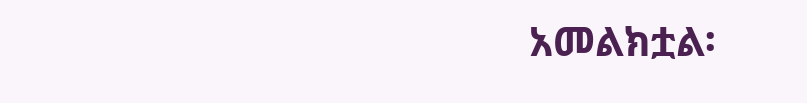አመልክቷል፡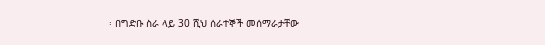፡ በግድቡ ስራ ላይ 30 ሺህ ሰራተኞች መሰማራታቸው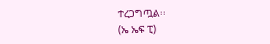ተረጋግጧል፡፡
(ኤ ኤፍ ፒ)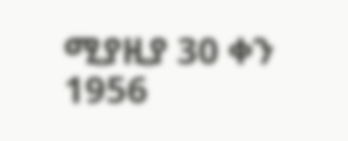ሚያዚያ 30 ቀን 1956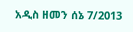አዲስ ዘመን ሰኔ 7/2013